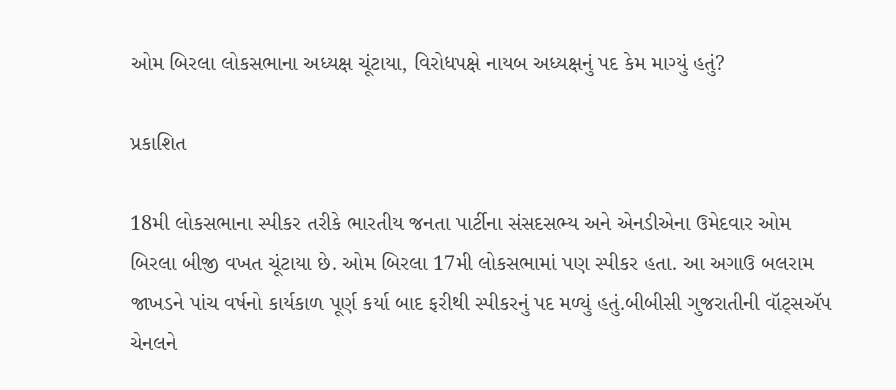ઓમ બિરલા લોકસભાના અધ્યક્ષ ચૂંટાયા, વિરોધપક્ષે નાયબ અધ્યક્ષનું પદ કેમ માગ્યું હતું?

પ્રકાશિત

18મી લોકસભાના સ્પીકર તરીકે ભારતીય જનતા પાર્ટીના સંસદસભ્ય અને એનડીએના ઉમેદવાર ઓમ બિરલા બીજી વખત ચૂંટાયા છે. ઓમ બિરલા 17મી લોકસભામાં પણ સ્પીકર હતા. આ અગાઉ બલરામ જાખડને પાંચ વર્ષનો કાર્યકાળ પૂર્ણ કર્યા બાદ ફરીથી સ્પીકરનું પદ મળ્યું હતું.બીબીસી ગુજરાતીની વૉટ્સઍપ ચેનલને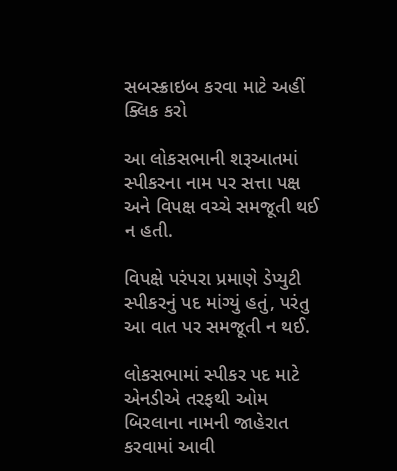સબસ્ક્રાઇબ કરવા માટે અહીં ક્લિક કરો

આ લોકસભાની શરૂઆતમાં સ્પીકરના નામ પર સત્તા પક્ષ અને વિપક્ષ વચ્ચે સમજૂતી થઈ ન હતી.

વિપક્ષે પરંપરા પ્રમાણે ડેપ્યુટી સ્પીકરનું પદ માંગ્યું હતું, પરંતુ આ વાત પર સમજૂતી ન થઈ.

લોકસભામાં સ્પીકર પદ માટે એનડીએ તરફથી ઓમ બિરલાના નામની જાહેરાત કરવામાં આવી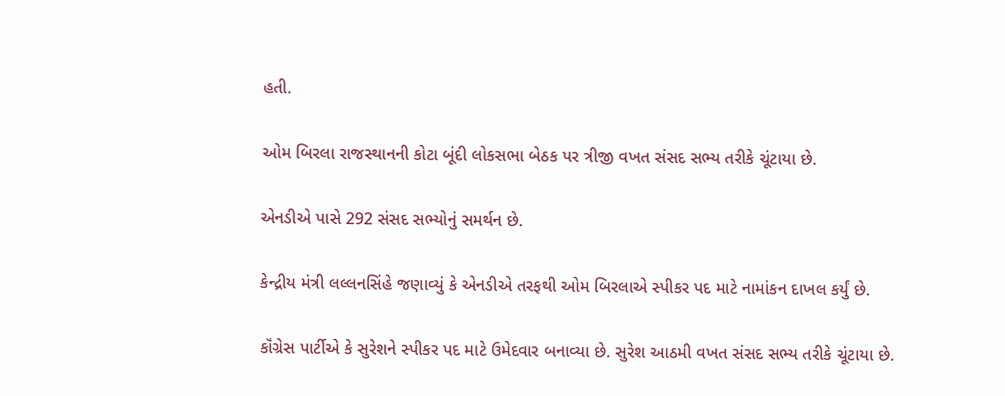હતી.

ઓમ બિરલા રાજસ્થાનની કોટા બૂંદી લોકસભા બેઠક પર ત્રીજી વખત સંસદ સભ્ય તરીકે ચૂંટાયા છે.

એનડીએ પાસે 292 સંસદ સભ્યોનું સમર્થન છે.

કેન્દ્રીય મંત્રી લલ્લનસિંહે જણાવ્યું કે એનડીએ તરફથી ઓમ બિરલાએ સ્પીકર પદ માટે નામાંકન દાખલ કર્યું છે.

કૉંગ્રેસ પાર્ટીએ કે સુરેશને સ્પીકર પદ માટે ઉમેદવાર બનાવ્યા છે. સુરેશ આઠમી વખત સંસદ સભ્ય તરીકે ચૂંટાયા છે.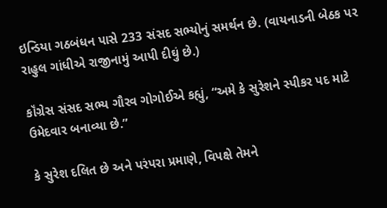ઇન્ડિયા ગઠબંધન પાસે 233 સંસદ સભ્યોનું સમર્થન છે. (વાયનાડની બેઠક પર રાહુલ ગાંધીએ રાજીનામું આપી દીઘું છે.)

કૉંગ્રેસ સંસદ સભ્ય ગૌરવ ગોગોઈએ કહ્યું, “અમે કે સુરેશને સ્પીકર પદ માટે ઉમેદવાર બનાવ્યા છે.”

કે સુરેશ દલિત છે અને પરંપરા પ્રમાણે, વિપક્ષે તેમને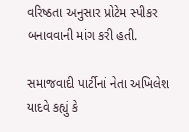વરિષ્ઠતા અનુસાર પ્રોટેમ સ્પીકર બનાવવાની માંગ કરી હતી.

સમાજવાદી પાર્ટીનાં નેતા અખિલેશ યાદવે કહ્યું કે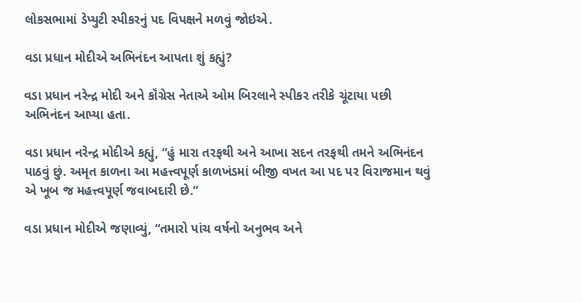લોકસભામાં ડેપ્યુટી સ્પીકરનું પદ વિપક્ષને મળવું જોઇએ.

વડા પ્રધાન મોદીએ અભિનંદન આપતા શું કહ્યું?

વડા પ્રધાન નરેન્દ્ર મોદી અને કૉંગ્રેસ નેતાએ ઓમ બિરલાને સ્પીકર તરીકે ચૂંટાયા પછી અભિનંદન આપ્યા હતા.

વડા પ્રધાન નરેન્દ્ર મોદીએ કહ્યું, “હું મારા તરફથી અને આખા સદન તરફથી તમને અભિનંદન પાઠવું છું. અમૃત કાળના આ મહત્ત્વપૂર્ણ કાળખંડમાં બીજી વખત આ પદ પર વિરાજમાન થવું એ ખૂબ જ મહત્ત્વપૂર્ણ જવાબદારી છે.”

વડા પ્રધાન મોદીએ જણાવ્યું, “તમારો પાંચ વર્ષનો અનુભવ અને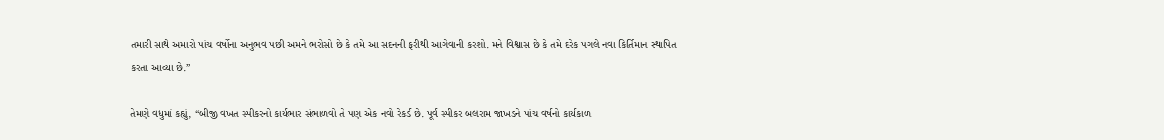તમારી સાથે અમારો પાંચ વર્ષોના અનુભવ પછી અમને ભરોસો છે કે તમે આ સદનની ફરીથી આગેવાની કરશો. મને વિશ્વાસ છે કે તમે દરેક પગલે નવા કિર્તિમાન સ્થાપિત કરતા આવ્યા છે.”

તેમણે વધુમાં કહ્યું, “બીજી વખત સ્પીકરનો કાર્યભાર સંભાળવો તે પણ એક નવો રેકર્ડ છે. પૂર્વ સ્પીકર બલરામ જાખડને પાંચ વર્ષનો કાર્યકાળ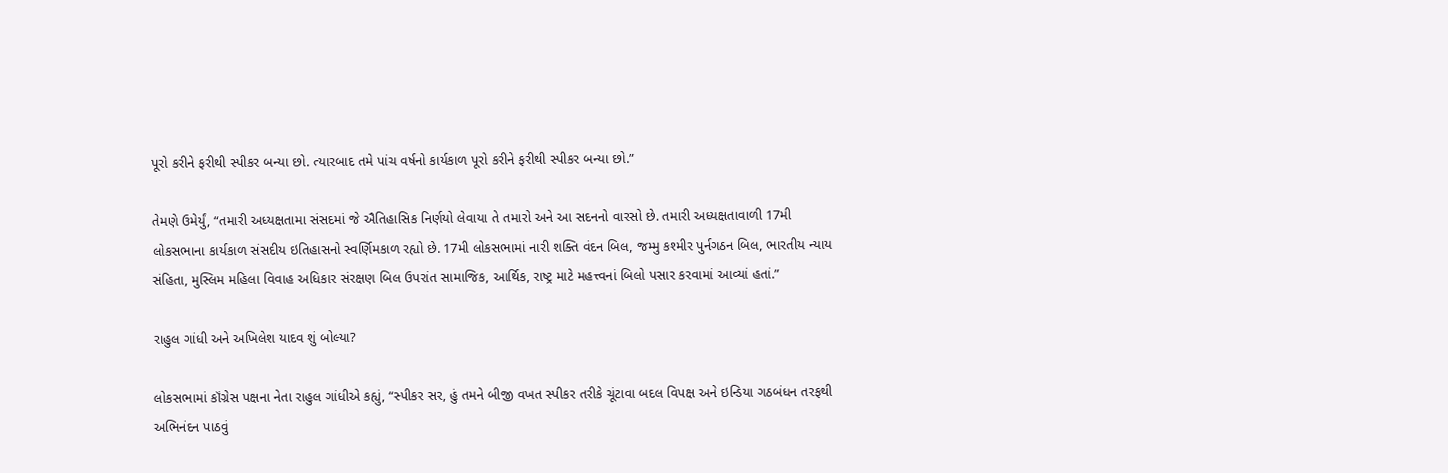પૂરો કરીને ફરીથી સ્પીકર બન્યા છો. ત્યારબાદ તમે પાંચ વર્ષનો કાર્યકાળ પૂરો કરીને ફરીથી સ્પીકર બન્યા છો.”

તેમણે ઉમેર્યું, “તમારી અધ્યક્ષતામા સંસદમાં જે ઐતિહાસિક નિર્ણયો લેવાયા તે તમારો અને આ સદનનો વારસો છે. તમારી અધ્યક્ષતાવાળી 17મી લોકસભાના કાર્યકાળ સંસદીય ઇતિહાસનો સ્વર્ણિમકાળ રહ્યો છે. 17મી લોકસભામાં નારી શક્તિ વંદન બિલ, જમ્મુ કશ્મીર પુર્નગઠન બિલ, ભારતીય ન્યાય સંહિતા, મુસ્લિમ મહિલા વિવાહ અધિકાર સંરક્ષણ બિલ ઉપરાંત સામાજિક, આર્થિક, રાષ્ટ્ર માટે મહત્ત્વનાં બિલો પસાર કરવામાં આવ્યાં હતાં.”

રાહુલ ગાંધી અને અખિલેશ યાદવ શું બોલ્યા?

લોકસભામાં કૉંગ્રેસ પક્ષના નેતા રાહુલ ગાંધીએ કહ્યું, “સ્પીકર સર, હું તમને બીજી વખત સ્પીકર તરીકે ચૂંટાવા બદલ વિપક્ષ અને ઇન્ડિયા ગઠબંધન તરફથી અભિનંદન પાઠવું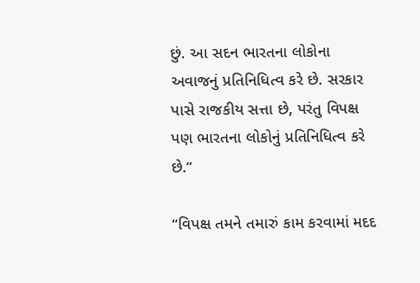છું. આ સદન ભારતના લોકોના અવાજનું પ્રતિનિધિત્વ કરે છે. સરકાર પાસે રાજકીય સત્તા છે, પરંતુ વિપક્ષ પણ ભારતના લોકોનું પ્રતિનિધિત્વ કરે છે.”

“વિપક્ષ તમને તમારું કામ કરવામાં મદદ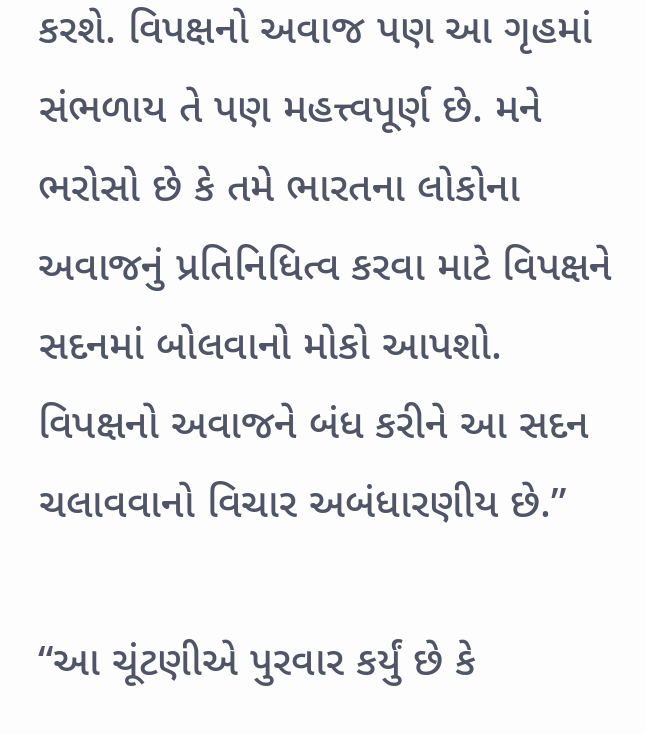કરશે. વિપક્ષનો અવાજ પણ આ ગૃહમાં સંભળાય તે પણ મહત્ત્વપૂર્ણ છે. મને ભરોસો છે કે તમે ભારતના લોકોના અવાજનું પ્રતિનિધિત્વ કરવા માટે વિપક્ષને સદનમાં બોલવાનો મોકો આપશો. વિપક્ષનો અવાજને બંધ કરીને આ સદન ચલાવવાનો વિચાર અબંધારણીય છે.”

“આ ચૂંટણીએ પુરવાર કર્યું છે કે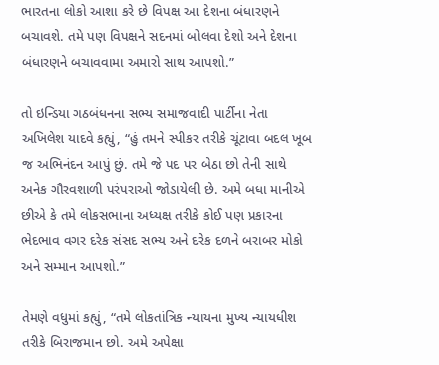ભારતના લોકો આશા કરે છે વિપક્ષ આ દેશના બંધારણને બચાવશે. તમે પણ વિપક્ષને સદનમાં બોલવા દેશો અને દેશના બંધારણને બચાવવામા અમારો સાથ આપશો.”

તો ઇન્ડિયા ગઠબંધનના સભ્ય સમાજવાદી પાર્ટીના નેતા અખિલેશ યાદવે કહ્યું, “હું તમને સ્પીકર તરીકે ચૂંટાવા બદલ ખૂબ જ અભિનંદન આપું છું. તમે જે પદ પર બેઠા છો તેની સાથે અનેક ગૌરવશાળી પરંપરાઓ જોડાયેલી છે. અમે બધા માનીએ છીએ કે તમે લોકસભાના અધ્યક્ષ તરીકે કોઈ પણ પ્રકારના ભેદભાવ વગર દરેક સંસદ સભ્ય અને દરેક દળને બરાબર મોકો અને સમ્માન આપશો.”

તેમણે વધુમાં કહ્યું, “તમે લોકતાંત્રિક ન્યાયના મુખ્ય ન્યાયધીશ તરીકે બિરાજમાન છો. અમે અપેક્ષા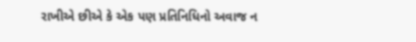રાખીએ છીએ કે એક પણ પ્રતિનિધિનો અવાજ ન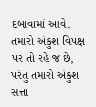દબાવામાં આવે. તમારો અંકુશ વિપક્ષ પર તો રહે જ છે, પરંતુ તમારો અંકુશ સત્તા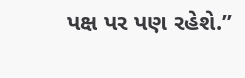પક્ષ પર પણ રહેશે.”